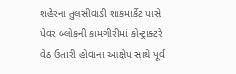શહેરના તુલસીવાડી શાકમાર્કેટ પાસે પેવર બ્લોકની કામગીરીમાં કોન્ટ્રાક્ટરે વેઠ ઉતારી હોવાના આક્ષેપ સાથે પૂર્વ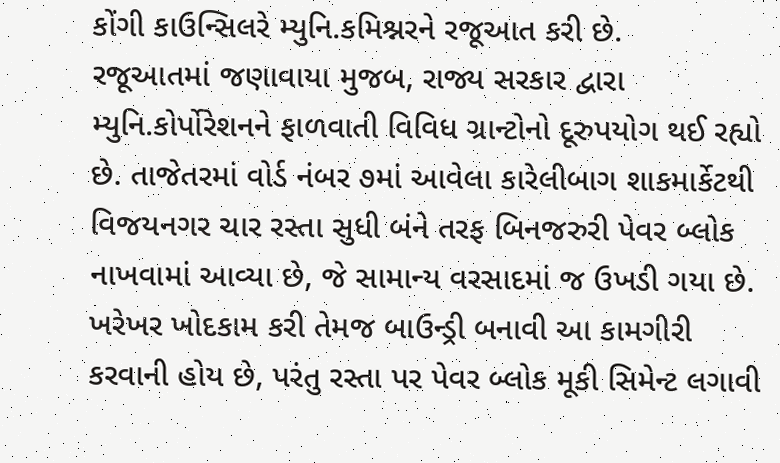કોંગી કાઉન્સિલરે મ્યુનિ.કમિશ્નરને રજૂઆત કરી છે.
રજૂઆતમાં જણાવાયા મુજબ, રાજ્ય સરકાર દ્વારા મ્યુનિ.કોર્પોરેશનને ફાળવાતી વિવિધ ગ્રાન્ટોનો દૂરુપયોગ થઈ રહ્યો છે. તાજેતરમાં વોર્ડ નંબર ૭માં આવેલા કારેલીબાગ શાકમાર્કેટથી વિજયનગર ચાર રસ્તા સુધી બંને તરફ બિનજરુરી પેવર બ્લોક નાખવામાં આવ્યા છે, જે સામાન્ય વરસાદમાં જ ઉખડી ગયા છે.
ખરેખર ખોદકામ કરી તેમજ બાઉન્ડ્રી બનાવી આ કામગીરી કરવાની હોય છે, પરંતુ રસ્તા પર પેવર બ્લોક મૂકી સિમેન્ટ લગાવી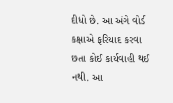દીધો છે. આ અંગે વોર્ડ કક્ષાએ ફરિયાદ કરવા છતા કોઈ કાર્યવાહી થઈ નથી. આ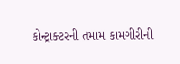કોન્ટ્રાક્ટરની તમામ કામગીરીની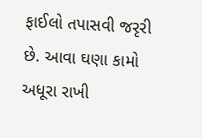ફાઈલો તપાસવી જરૃરી છે. આવા ઘણા કામો અધૂરા રાખી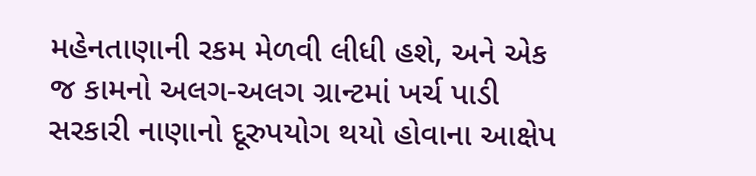મહેનતાણાની રકમ મેળવી લીધી હશે, અને એક જ કામનો અલગ-અલગ ગ્રાન્ટમાં ખર્ચ પાડી સરકારી નાણાનો દૂરુપયોગ થયો હોવાના આક્ષેપ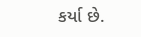કર્યા છે.